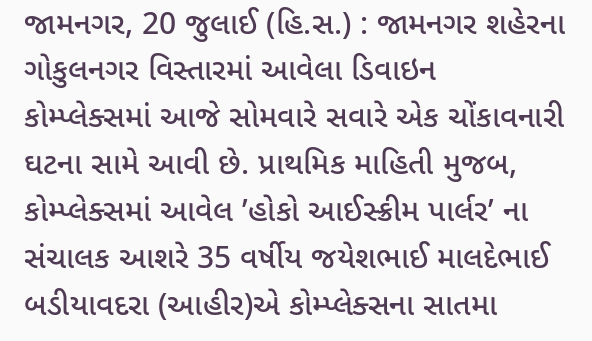જામનગર, 20 જુલાઈ (હિ.સ.) : જામનગર શહેરના ગોકુલનગર વિસ્તારમાં આવેલા ડિવાઇન કોમ્પ્લેક્સમાં આજે સોમવારે સવારે એક ચોંકાવનારી ઘટના સામે આવી છે. પ્રાથમિક માહિતી મુજબ, કોમ્પ્લેક્સમાં આવેલ ’હોકો આઈસ્ક્રીમ પાર્લર’ ના સંચાલક આશરે 35 વર્ષીય જયેશભાઈ માલદેભાઈ બડીયાવદરા (આહીર)એ કોમ્પ્લેક્સના સાતમા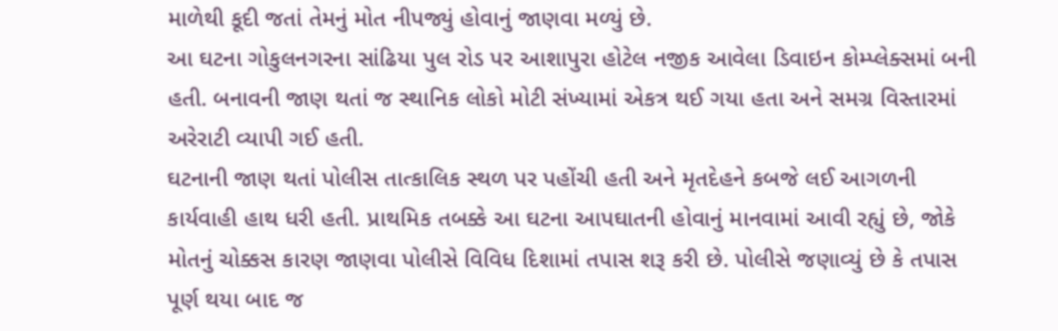માળેથી કૂદી જતાં તેમનું મોત નીપજ્યું હોવાનું જાણવા મળ્યું છે.
આ ઘટના ગોકુલનગરના સાંઢિયા પુલ રોડ પર આશાપુરા હોટેલ નજીક આવેલા ડિવાઇન કોમ્પ્લેક્સમાં બની હતી. બનાવની જાણ થતાં જ સ્થાનિક લોકો મોટી સંખ્યામાં એકત્ર થઈ ગયા હતા અને સમગ્ર વિસ્તારમાં અરેરાટી વ્યાપી ગઈ હતી.
ઘટનાની જાણ થતાં પોલીસ તાત્કાલિક સ્થળ પર પહોંચી હતી અને મૃતદેહને કબજે લઈ આગળની કાર્યવાહી હાથ ધરી હતી. પ્રાથમિક તબક્કે આ ઘટના આપઘાતની હોવાનું માનવામાં આવી રહ્યું છે, જોકે મોતનું ચોક્કસ કારણ જાણવા પોલીસે વિવિધ દિશામાં તપાસ શરૂ કરી છે. પોલીસે જણાવ્યું છે કે તપાસ પૂર્ણ થયા બાદ જ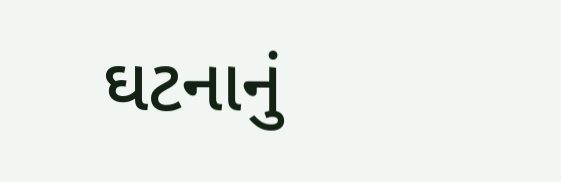ઘટનાનું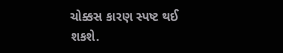ચોક્કસ કારણ સ્પષ્ટ થઈ શકશે.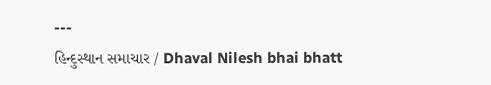---
હિન્દુસ્થાન સમાચાર / Dhaval Nilesh bhai bhatt